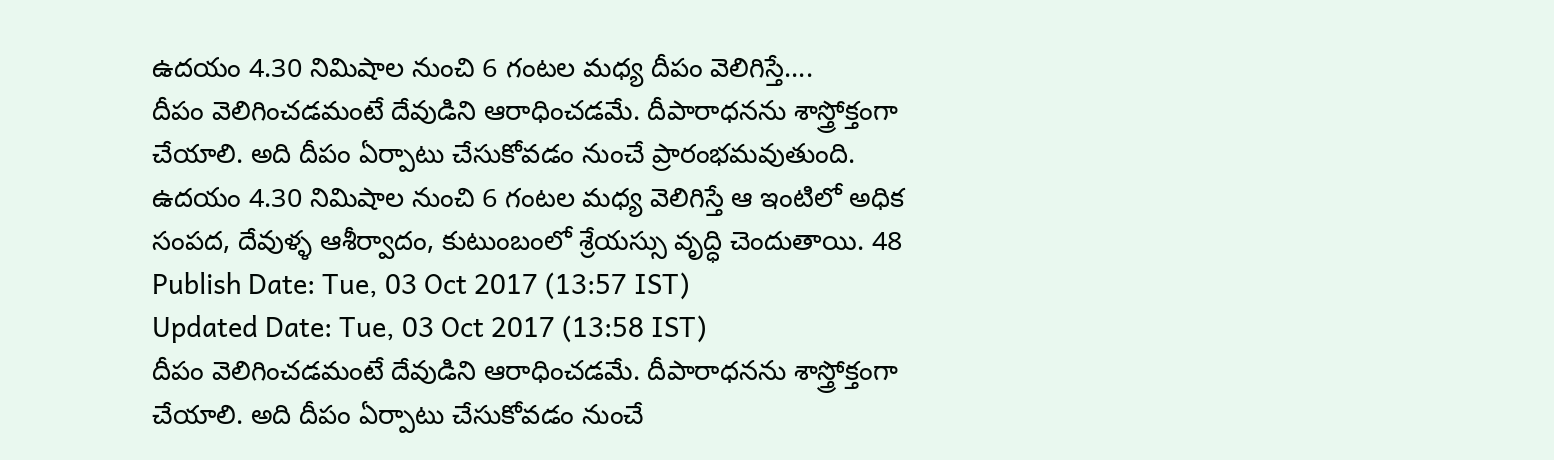ఉదయం 4.30 నిమిషాల నుంచి 6 గంటల మధ్య దీపం వెలిగిస్తే....
దీపం వెలిగించడమంటే దేవుడిని ఆరాధించడమే. దీపారాధనను శాస్త్రోక్తంగా చేయాలి. అది దీపం ఏర్పాటు చేసుకోవడం నుంచే ప్రారంభమవుతుంది. ఉదయం 4.30 నిమిషాల నుంచి 6 గంటల మధ్య వెలిగిస్తే ఆ ఇంటిలో అధిక సంపద, దేవుళ్ళ ఆశీర్వాదం, కుటుంబంలో శ్రేయస్సు వృద్ధి చెందుతాయి. 48
Publish Date: Tue, 03 Oct 2017 (13:57 IST)
Updated Date: Tue, 03 Oct 2017 (13:58 IST)
దీపం వెలిగించడమంటే దేవుడిని ఆరాధించడమే. దీపారాధనను శాస్త్రోక్తంగా చేయాలి. అది దీపం ఏర్పాటు చేసుకోవడం నుంచే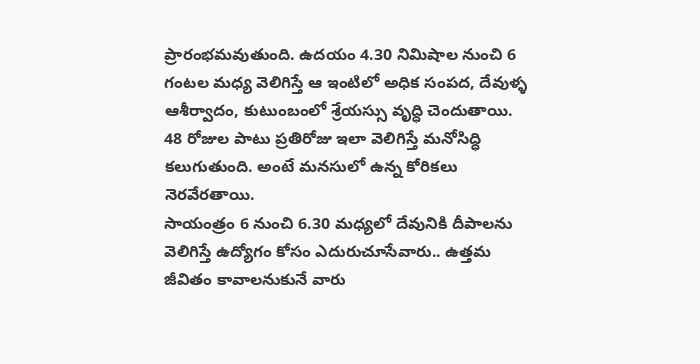ప్రారంభమవుతుంది. ఉదయం 4.30 నిమిషాల నుంచి 6 గంటల మధ్య వెలిగిస్తే ఆ ఇంటిలో అధిక సంపద, దేవుళ్ళ ఆశీర్వాదం, కుటుంబంలో శ్రేయస్సు వృద్ధి చెందుతాయి. 48 రోజుల పాటు ప్రతిరోజు ఇలా వెలిగిస్తే మనోసిద్ధి కలుగుతుంది. అంటే మనసులో ఉన్న కోరికలు నెరవేరతాయి.
సాయంత్రం 6 నుంచి 6.30 మధ్యలో దేవునికి దీపాలను వెలిగిస్తే ఉద్యోగం కోసం ఎదురుచూసేవారు.. ఉత్తమ జీవితం కావాలనుకునే వారు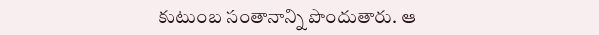కుటుంబ సంతానాన్ని పొందుతారు. ఆ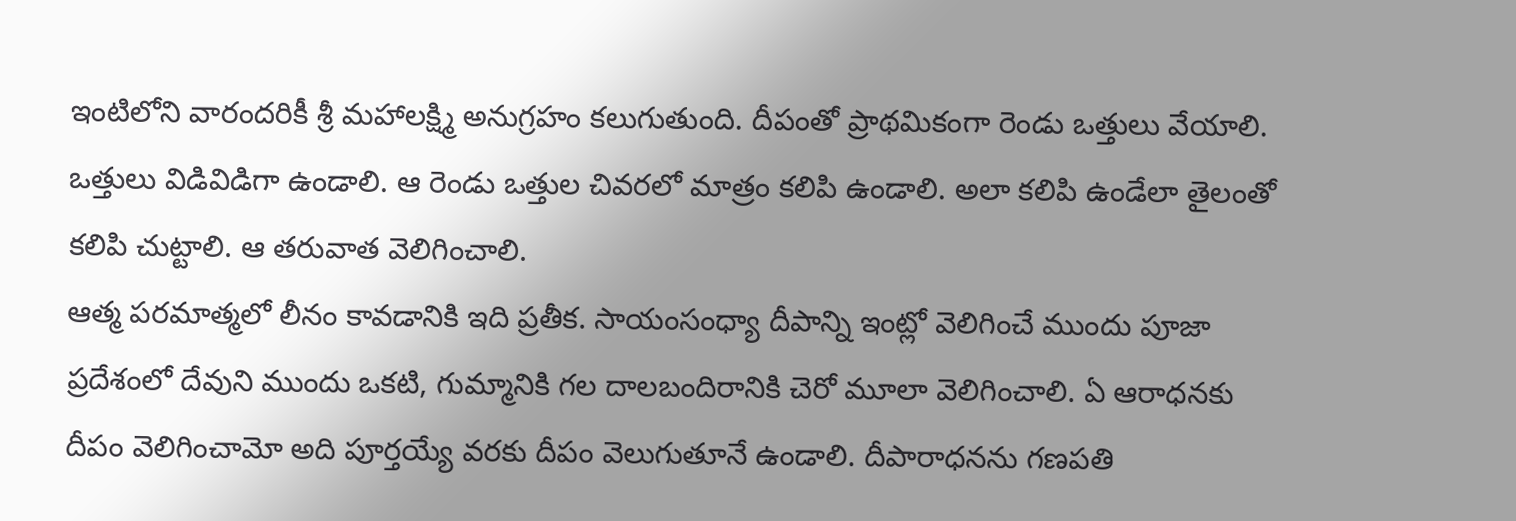ఇంటిలోని వారందరికీ శ్రీ మహాలక్ష్మి అనుగ్రహం కలుగుతుంది. దీపంతో ప్రాథమికంగా రెండు ఒత్తులు వేయాలి. ఒత్తులు విడివిడిగా ఉండాలి. ఆ రెండు ఒత్తుల చివరలో మాత్రం కలిపి ఉండాలి. అలా కలిపి ఉండేలా తైలంతో కలిపి చుట్టాలి. ఆ తరువాత వెలిగించాలి.
ఆత్మ పరమాత్మలో లీనం కావడానికి ఇది ప్రతీక. సాయంసంధ్యా దీపాన్ని ఇంట్లో వెలిగించే ముందు పూజా ప్రదేశంలో దేవుని ముందు ఒకటి, గుమ్మానికి గల దాలబందిరానికి చెరో మూలా వెలిగించాలి. ఏ ఆరాధనకు దీపం వెలిగించామో అది పూర్తయ్యే వరకు దీపం వెలుగుతూనే ఉండాలి. దీపారాధనను గణపతి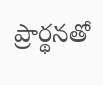ప్రార్థనతో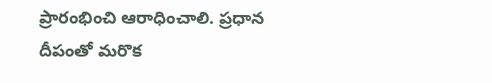ప్రారంభించి ఆరాధించాలి. ప్రధాన దీపంతో మరొక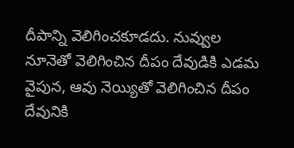దీపాన్ని వెలిగించకూడదు. నువ్వుల నూనెతో వెలిగించిన దీపం దేవుడికి ఎడమ వైపున, ఆవు నెయ్యితో వెలిగించిన దీపం దేవునికి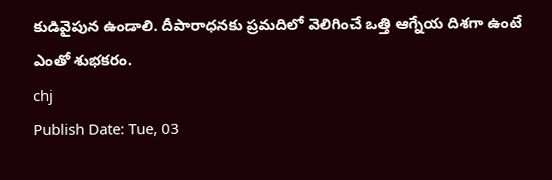కుడివైపున ఉండాలి. దీపారాధనకు ప్రమదిలో వెలిగించే ఒత్తి ఆగ్నేయ దిశగా ఉంటే ఎంతో శుభకరం.
chj
Publish Date: Tue, 03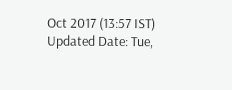Oct 2017 (13:57 IST)
Updated Date: Tue,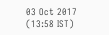03 Oct 2017 (13:58 IST)